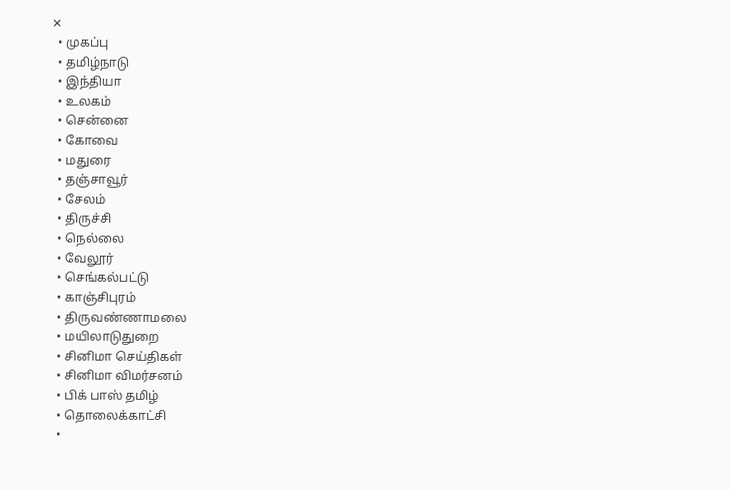✕
  • முகப்பு
  • தமிழ்நாடு
  • இந்தியா
  • உலகம்
  • சென்னை
  • கோவை
  • மதுரை
  • தஞ்சாவூர்
  • சேலம்
  • திருச்சி
  • நெல்லை
  • வேலூர்
  • செங்கல்பட்டு
  • காஞ்சிபுரம்
  • திருவண்ணாமலை
  • மயிலாடுதுறை
  • சினிமா செய்திகள்
  • சினிமா விமர்சனம்
  • பிக் பாஸ் தமிழ்
  • தொலைக்காட்சி
  •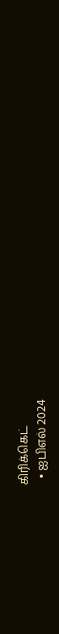கிரிக்கெட்
  • ஐபிஎல் 2024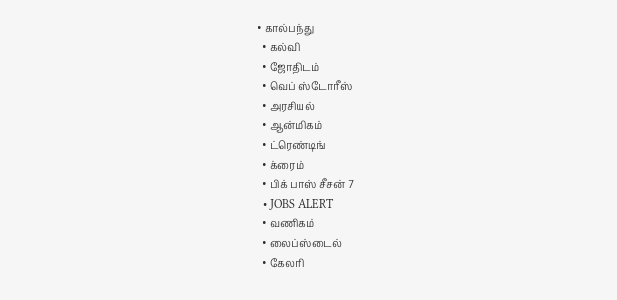• கால்பந்து
  • கல்வி
  • ஜோதிடம்
  • வெப் ஸ்டோரீஸ்
  • அரசியல்
  • ஆன்மிகம்
  • ட்ரெண்டிங்
  • க்ரைம்
  • பிக் பாஸ் சீசன் 7
  • JOBS ALERT
  • வணிகம்
  • லைப்ஸ்டைல்
  • கேலரி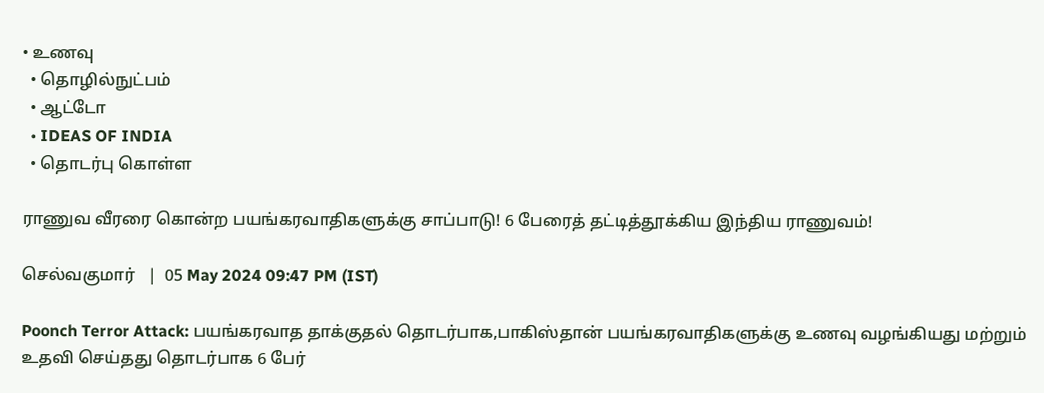• உணவு
  • தொழில்நுட்பம்
  • ஆட்டோ
  • IDEAS OF INDIA
  • தொடர்பு கொள்ள

ராணுவ வீரரை கொன்ற பயங்கரவாதிகளுக்கு சாப்பாடு! 6 பேரைத் தட்டித்தூக்கிய இந்திய ராணுவம்!

செல்வகுமார்   |  05 May 2024 09:47 PM (IST)

Poonch Terror Attack: பயங்கரவாத தாக்குதல் தொடர்பாக,பாகிஸ்தான் பயங்கரவாதிகளுக்கு உணவு வழங்கியது மற்றும் உதவி செய்தது தொடர்பாக 6 பேர்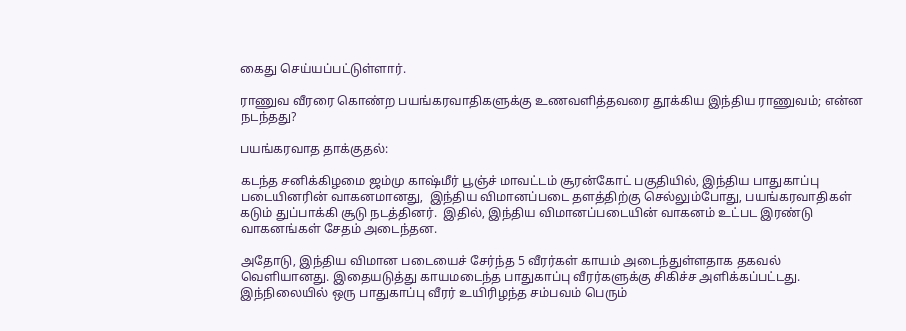கைது செய்யப்பட்டுள்ளார்.

ராணுவ வீரரை கொண்ற பயங்கரவாதிகளுக்கு உணவளித்தவரை தூக்கிய இந்திய ராணுவம்; என்ன நடந்தது?

பயங்கரவாத தாக்குதல்:

கடந்த சனிக்கிழமை ஜம்மு காஷ்மீர் பூஞ்ச் மாவட்டம் சூரன்கோட் பகுதியில், இந்திய பாதுகாப்பு படையினரின் வாகனமானது,  இந்திய விமானப்படை தளத்திற்கு செல்லும்போது, பயங்கரவாதிகள் கடும் துப்பாக்கி சூடு நடத்தினர்.  இதில், இந்திய விமானப்படையின் வாகனம் உட்பட இரண்டு வாகனங்கள் சேதம் அடைந்தன.

அதோடு, இந்திய விமான படையைச் சேர்ந்த 5 வீரர்கள் காயம் அடைந்துள்ளதாக தகவல் வெளியானது. இதையடுத்து காயமடைந்த பாதுகாப்பு வீரர்களுக்கு சிகிச்ச அளிக்கப்பட்டது. இந்நிலையில் ஒரு பாதுகாப்பு வீரர் உயிரிழந்த சம்பவம் பெரும்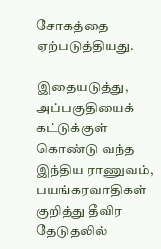சோகத்தை ஏற்படுத்தியது.

இதையடுத்து, அப்பகுதியைக் கட்டுக்குள் கொண்டு வந்த இந்திய ராணுவம், பயங்கரவாதிகள் குறித்து தீவிர தேடுதலில்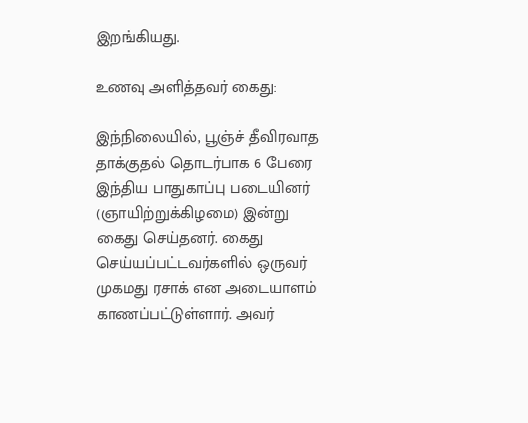இறங்கியது.

உணவு அளித்தவர் கைது:

இந்நிலையில், பூஞ்ச் தீவிரவாத தாக்குதல் தொடர்பாக 6 பேரை இந்திய பாதுகாப்பு படையினர் (ஞாயிற்றுக்கிழமை) இன்று கைது செய்தனர். கைது செய்யப்பட்டவர்களில் ஒருவர் முகமது ரசாக் என அடையாளம் காணப்பட்டுள்ளார். அவர்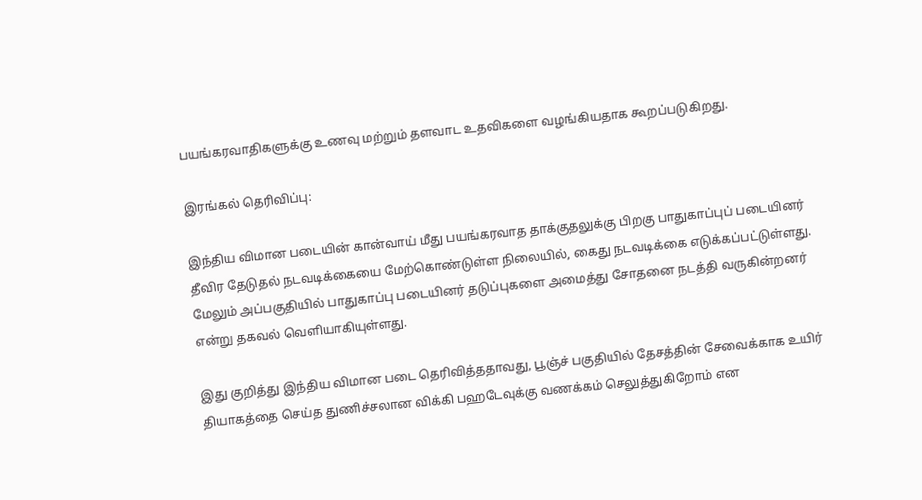பயங்கரவாதிகளுக்கு உணவு மற்றும் தளவாட உதவிகளை வழங்கியதாக கூறப்படுகிறது.

இரங்கல் தெரிவிப்பு:

இந்திய விமான படையின் கான்வாய் மீது பயங்கரவாத தாக்குதலுக்கு பிறகு பாதுகாப்புப் படையினர் தீவிர தேடுதல் நடவடிக்கையை மேற்கொண்டுள்ள நிலையில், கைது நடவடிக்கை எடுக்கப்பட்டுள்ளது. மேலும் அப்பகுதியில் பாதுகாப்பு படையினர் தடுப்புகளை அமைத்து சோதனை நடத்தி வருகின்றனர் என்று தகவல் வெளியாகியுள்ளது.

இது குறித்து இந்திய விமான படை தெரிவித்ததாவது, பூஞ்ச் பகுதியில் தேசத்தின் சேவைக்காக உயிர் தியாகத்தை செய்த துணிச்சலான விக்கி பஹடேவுக்கு வணக்கம் செலுத்துகிறோம் என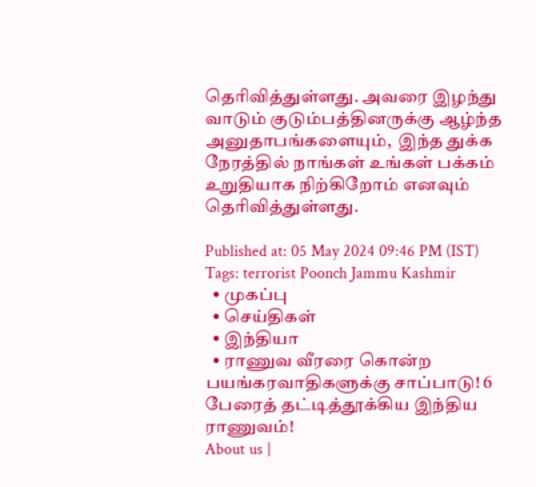தெரிவித்துள்ளது. அவரை இழந்து வாடும் குடும்பத்தினருக்கு ஆழ்ந்த அனுதாபங்களையும்,  இந்த துக்க நேரத்தில் நாங்கள் உங்கள் பக்கம் உறுதியாக நிற்கிறோம் எனவும் தெரிவித்துள்ளது.

Published at: 05 May 2024 09:46 PM (IST)
Tags: terrorist Poonch Jammu Kashmir
  • முகப்பு
  • செய்திகள்
  • இந்தியா
  • ராணுவ வீரரை கொன்ற பயங்கரவாதிகளுக்கு சாப்பாடு! 6 பேரைத் தட்டித்தூக்கிய இந்திய ராணுவம்!
About us |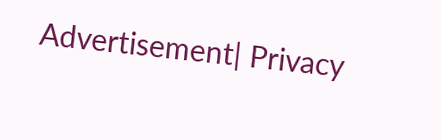Advertisement| Privacy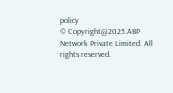policy
© Copyright@2025.ABP Network Private Limited. All rights reserved.